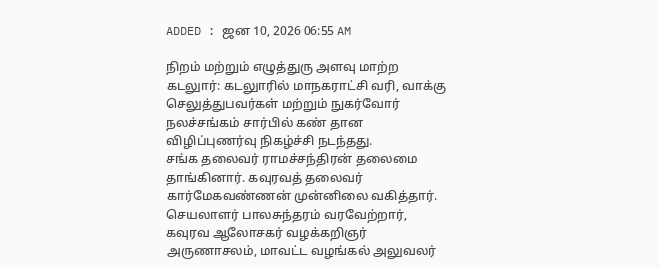ADDED : ஜன 10, 2026 06:55 AM

நிறம் மற்றும் எழுத்துரு அளவு மாற்ற
கடலுார்: கடலுாரில் மாநகராட்சி வரி, வாக்கு செலுத்துபவர்கள் மற்றும் நுகர்வோர் நலச்சங்கம் சார்பில் கண் தான விழிப்புணர்வு நிகழ்ச்சி நடந்தது.
சங்க தலைவர் ராமச்சந்திரன் தலைமை தாங்கினார். கவுரவத் தலைவர் கார்மேகவண்ணன் முன்னிலை வகித்தார். செயலாளர் பாலசுந்தரம் வரவேற்றார், கவுரவ ஆலோசகர் வழக்கறிஞர் அருணாசலம், மாவட்ட வழங்கல் அலுவலர்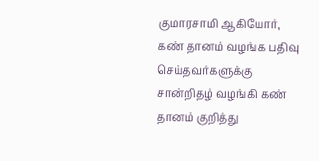குமாரசாமி ஆகியோர், கண் தானம் வழங்க பதிவு செய்தவர்களுக்கு சான்றிதழ் வழங்கி கண் தானம் குறித்து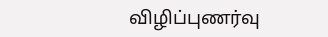விழிப்புணர்வு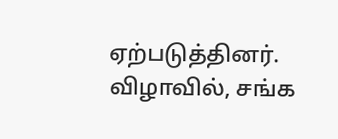ஏற்படுத்தினர். விழாவில், சங்க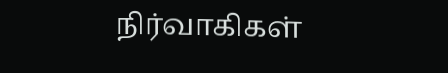நிர்வாகிகள்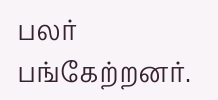பலர் பங்கேற்றனர்.